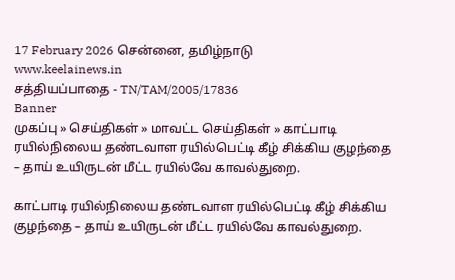17 February 2026 சென்னை, தமிழ்நாடு
www.keelainews.in
சத்தியப்பாதை - TN/TAM/2005/17836
Banner
முகப்பு » செய்திகள் » மாவட்ட செய்திகள் » காட்பாடி ரயில்நிலைய தண்டவாள ரயில்பெட்டி கீழ் சிக்கிய குழந்தை – தாய் உயிருடன் மீட்ட ரயில்வே காவல்துறை.

காட்பாடி ரயில்நிலைய தண்டவாள ரயில்பெட்டி கீழ் சிக்கிய குழந்தை – தாய் உயிருடன் மீட்ட ரயில்வே காவல்துறை.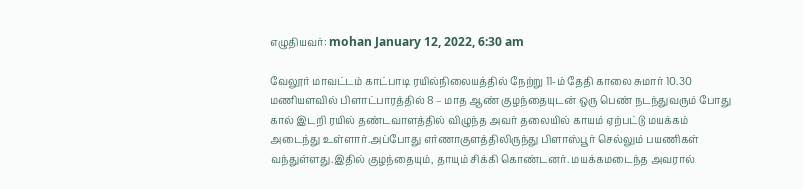எழுதியவர்: mohan January 12, 2022, 6:30 am

வேலூர் மாவட்டம் காட்பாடி ரயில்நிலையத்தில் நேற்று 11-ம் தேதி காலை சுமார் 10.30 மணியளவில் பிளாட்பாரத்தில் 8 – மாத ஆண் குழந்தையுடன் ஒரு பெண் நடந்துவரும் போது கால் இடறி ரயில் தண்டவாளத்தில் விழுந்த அவர் தலையில் காயம் ஏற்பட்டு மயக்கம் அடைந்து உள்ளார்.அப்போது எர்ணாகுளத்திலிருந்து பிளாஸ்பூர் செல்லும் பயணிகள் வந்துள்ளது.இதில் குழந்தையும், தாயும் சிக்கி கொண்டனர். மயக்கமடைந்த அவரால்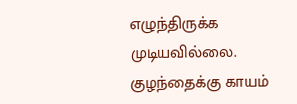எழுந்திருக்க முடியவில்லை. குழந்தைக்கு காயம்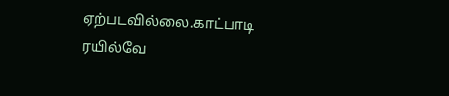ஏற்படவில்லை.காட்பாடி ரயில்வே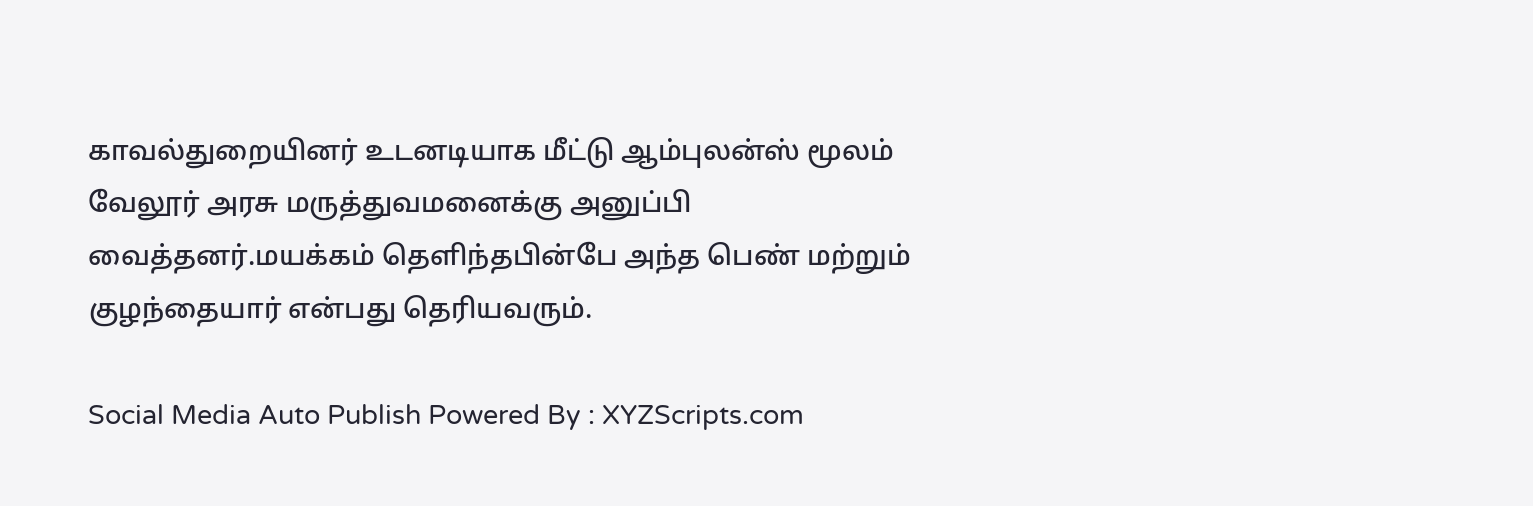காவல்துறையினர் உடனடியாக மீட்டு ஆம்புலன்ஸ் மூலம் வேலூர் அரசு மருத்துவமனைக்கு அனுப்பி வைத்தனர்.மயக்கம் தெளிந்தபின்பே அந்த பெண் மற்றும் குழந்தையார் என்பது தெரியவரும்.

Social Media Auto Publish Powered By : XYZScripts.com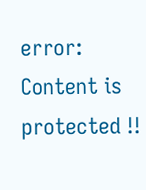error: Content is protected !!